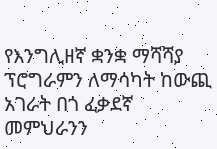የእንግሊዘኛ ቋንቋ ማሻሻያ ፕሮግራምን ለማሳካት ከውጪ አገራት በጎ ፈቃደኛ መምህራንን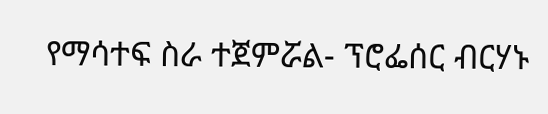የማሳተፍ ስራ ተጀምሯል- ፕሮፌሰር ብርሃኑ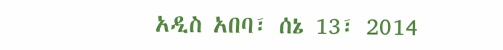አዲስ አበባ፣ ሰኔ 13፣ 2014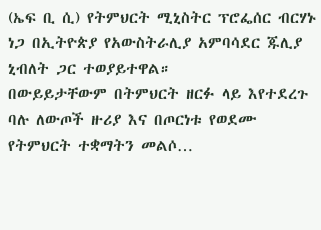(ኤፍ ቢ ሲ) የትምህርት ሚኒስትር ፕሮፌሰር ብርሃኑ ነጋ በኢትዮጵያ የአውስትራሊያ አምባሳደር ጁሊያ ኒብለት ጋር ተወያይተዋል።
በውይይታቸውም በትምህርት ዘርፉ ላይ እየተደረጉ ባሉ ለውጦች ዙሪያ እና በጦርነቱ የወደሙ የትምህርት ተቋማትን መልሶ…